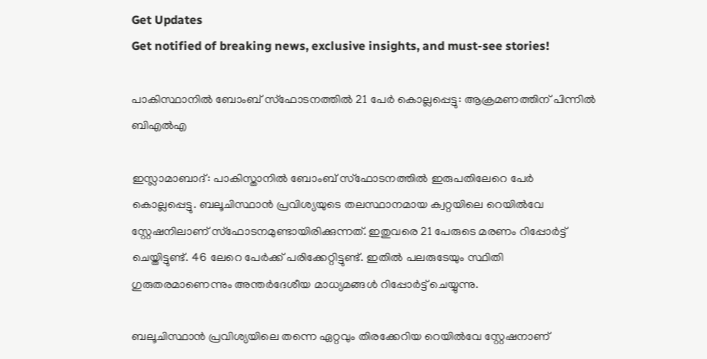Get Updates
Get notified of breaking news, exclusive insights, and must-see stories!

പാകിസ്ഥാനില്‍ ബോംബ് സ്ഫോടനത്തില്‍ 21 പേർ കൊല്ലപ്പെട്ടു: ആക്രമണത്തിന് പിന്നില്‍ ബിഎല്‍എ

ഇസ്ലാമാബാദ്: പാകിസ്താനില്‍ ബോംബ് സ്ഫോടനത്തില്‍ ഇരുപതിലേറെ പേർ കൊല്ലപ്പെട്ടു. ബലൂചിസ്ഥാൻ പ്രവിശ്യയുടെ തലസ്ഥാനമായ ക്വറ്റയിലെ റെയിൽവേ സ്റ്റേഷനിലാണ് സ്ഫോടനമുണ്ടായിരിക്കുന്നത്. ഇതുവരെ 21 പേരുടെ മരണം റിപ്പോർട്ട് ചെയ്തിട്ടുണ്ട്. 46 ലേറെ പേർക്ക് പരിക്കേറ്റിട്ടുണ്ട്. ഇതില്‍ പലരുടേയും സ്ഥിതി ഗുരുതരമാണെന്നും അന്തർദേശീയ മാധ്യമങ്ങള്‍ റിപ്പോർട്ട് ചെയ്യുന്നു.

ബലൂചിസ്ഥാൻ പ്രവിശ്യയിലെ തന്നെ ഏറ്റവും തിരക്കേറിയ റെയില്‍വേ സ്റ്റേഷനാണ്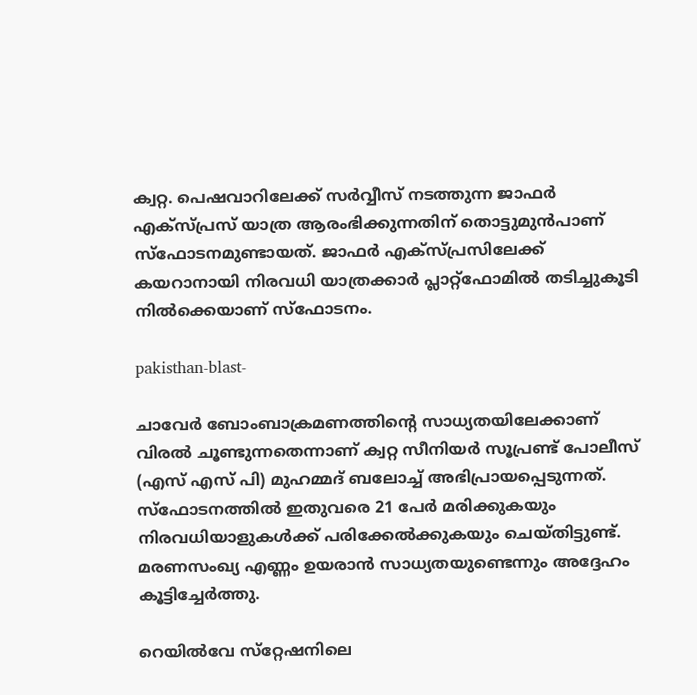ക്വറ്റ. പെഷവാറിലേക്ക് സർവ്വീസ് നടത്തുന്ന ജാഫർ എക്സ്പ്രസ് യാത്ര ആരംഭിക്കുന്നതിന് തൊട്ടുമുന്‍പാണ് സ്ഫോടനമുണ്ടായത്. ജാഫർ എക്സ്പ്രസിലേക്ക് കയറാനായി നിരവധി യാത്രക്കാർ പ്ലാറ്റ്ഫോമില്‍ തടിച്ചുകൂടി നില്‍ക്കെയാണ് സ്ഫോടനം.

pakisthan-blast-

ചാവേർ ബോംബാക്രമണത്തിന്റെ സാധ്യതയിലേക്കാണ് വിരല്‍ ചൂണ്ടുന്നതെന്നാണ് ക്വറ്റ സീനിയർ സൂപ്രണ്ട് പോലീസ് (എസ് എസ്‌ പി) മുഹമ്മദ് ബലോച്ച് അഭിപ്രായപ്പെടുന്നത്. സ്‌ഫോടനത്തിൽ ഇതുവരെ 21 പേർ മരിക്കുകയും നിരവധിയാളുകള്‍ക്ക് പരിക്കേല്‍ക്കുകയും ചെയ്തിട്ടുണ്ട്. മരണസംഖ്യ എണ്ണം ഉയരാൻ സാധ്യതയുണ്ടെന്നും അദ്ദേഹം കൂട്ടിച്ചേർത്തു.

റെയിൽവേ സ്‌റ്റേഷനിലെ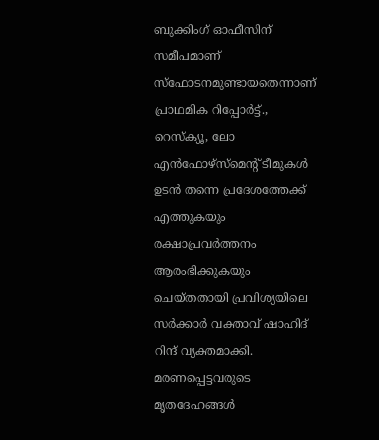ബുക്കിംഗ് ഓഫീസിന് സമീപമാണ് സ്‌ഫോടനമുണ്ടായതെന്നാണ് പ്രാഥമിക റിപ്പോർട്ട്., റെസ്ക്യൂ, ലോ എൻഫോഴ്‌സ്‌മെൻ്റ് ടീമുകൾ ഉടൻ തന്നെ പ്രദേശത്തേക്ക് എത്തുകയും രക്ഷാപ്രവർത്തനം ആരംഭിക്കുകയും ചെയ്തതായി പ്രവിശ്യയിലെ സർക്കാർ വക്താവ് ഷാഹിദ് റിന്ദ് വ്യക്തമാക്കി. മരണപ്പെട്ടവരുടെ മൃതദേഹങ്ങള്‍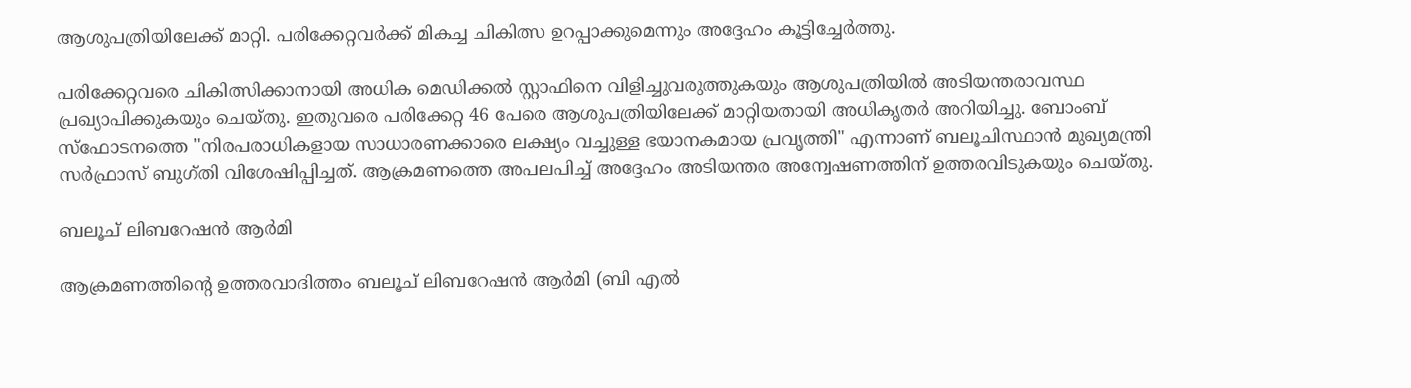ആശുപത്രിയിലേക്ക് മാറ്റി. പരിക്കേറ്റവർക്ക് മികച്ച ചികിത്സ ഉറപ്പാക്കുമെന്നും അദ്ദേഹം കൂട്ടിച്ചേർത്തു.

പരിക്കേറ്റവരെ ചികിത്സിക്കാനായി അധിക മെഡിക്കൽ സ്റ്റാഫിനെ വിളിച്ചുവരുത്തുകയും ആശുപത്രിയിൽ അടിയന്തരാവസ്ഥ പ്രഖ്യാപിക്കുകയും ചെയ്തു. ഇതുവരെ പരിക്കേറ്റ 46 പേരെ ആശുപത്രിയിലേക്ക് മാറ്റിയതായി അധികൃതർ അറിയിച്ചു. ബോംബ് സ്ഫോടനത്തെ "നിരപരാധികളായ സാധാരണക്കാരെ ലക്ഷ്യം വച്ചുള്ള ഭയാനകമായ പ്രവൃത്തി" എന്നാണ് ബലൂചിസ്ഥാൻ മുഖ്യമന്ത്രി സർഫ്രാസ് ബുഗ്തി വിശേഷിപ്പിച്ചത്. ആക്രമണത്തെ അപലപിച്ച് അദ്ദേഹം അടിയന്തര അന്വേഷണത്തിന് ഉത്തരവിടുകയും ചെയ്തു.

ബലൂച് ലിബറേഷൻ ആർമി

ആക്രമണത്തിൻ്റെ ഉത്തരവാദിത്തം ബലൂച് ലിബറേഷൻ ആർമി (ബി എൽ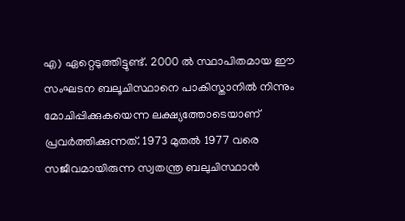എ) ഏറ്റെടുത്തിട്ടുണ്ട്. 2000 ല്‍ സ്ഥാപിതമായ ഈ സംഘടന ബലൂചിസ്ഥാനെ പാകിസ്താനില്‍ നിന്നും മോചിപ്പിക്കുകയെന്ന ലക്ഷ്യത്തോടെയാണ് പ്രവർത്തിക്കുന്നത്. 1973 മുതൽ 1977 വരെ സജീവമായിരുന്ന സ്വതന്ത്ര ബലുചിസ്ഥാന്‍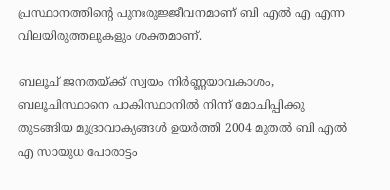പ്രസ്ഥാനത്തിന്റെ പുനഃരുജ്ജീവനമാണ് ബി എല്‍ എ എന്ന വിലയിരുത്തലുകളും ശക്തമാണ്.

ബലൂച് ജനതയ്ക്ക് സ്വയം നിർണ്ണയാവകാശം, ബലൂചിസ്ഥാനെ പാകിസ്ഥാനിൽ നിന്ന് മോചിപ്പിക്കു തുടങ്ങിയ മുദ്രാവാക്യങ്ങള്‍ ഉയർത്തി 2004 മുതല്‍ ബി എല്‍ എ സായുധ പോരാട്ടം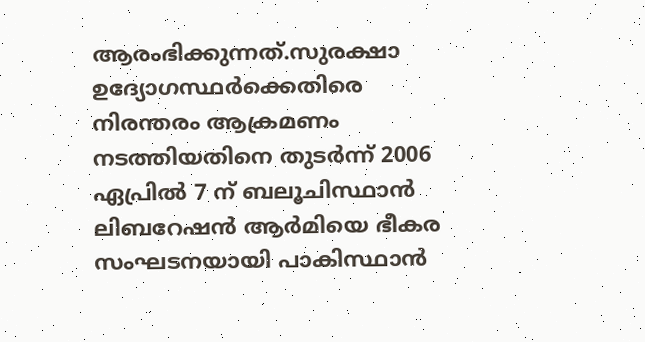ആരംഭിക്കുന്നത്.സുരക്ഷാ ഉദ്യോഗസ്ഥർക്കെതിരെ നിരന്തരം ആക്രമണം നടത്തിയതിനെ തുടർന്ന് 2006 ഏപ്രിൽ 7 ന് ബലൂചിസ്ഥാൻ ലിബറേഷൻ ആർമിയെ ഭീകര സംഘടനയായി പാകിസ്ഥാൻ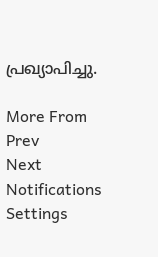പ്രഖ്യാപിച്ചു.

More From
Prev
Next
Notifications
Settings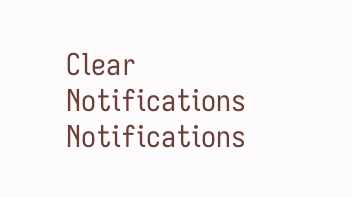Clear Notifications
Notifications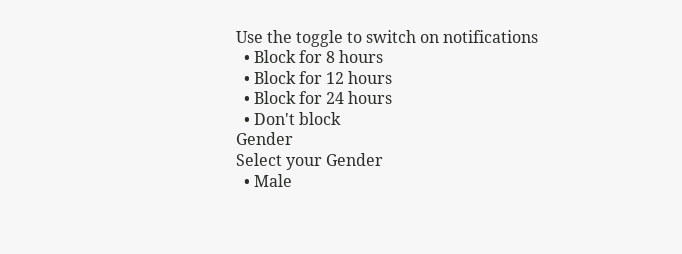Use the toggle to switch on notifications
  • Block for 8 hours
  • Block for 12 hours
  • Block for 24 hours
  • Don't block
Gender
Select your Gender
  • Male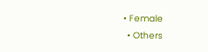• Female
  • Others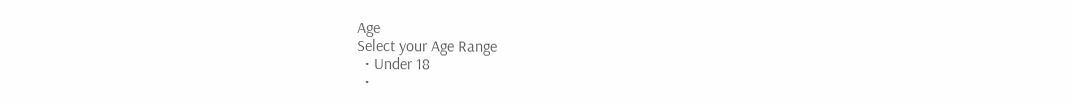Age
Select your Age Range
  • Under 18
  •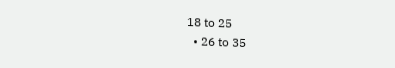18 to 25
  • 26 to 35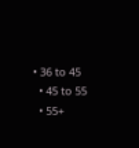• 36 to 45
  • 45 to 55
  • 55+